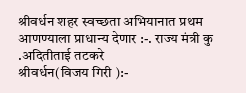श्रीवर्धन शहर स्वच्छता अभियानात प्रथम आणण्याला प्राधान्य देणार :-. राज्य मंत्री कु .अदितीताई तटकरे
श्रीवर्धन(विजय गिरी ):-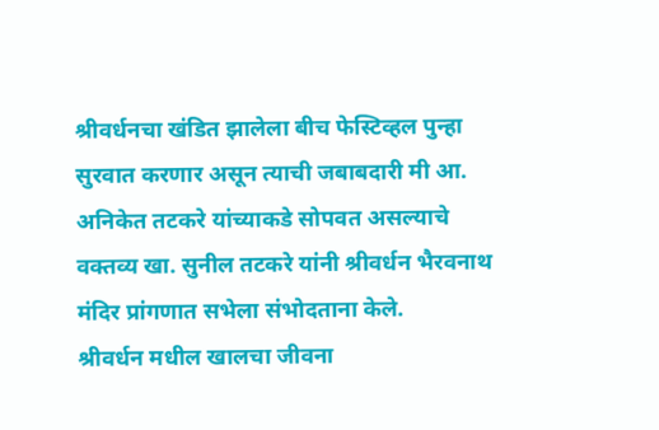श्रीवर्धनचा खंडित झालेला बीच फेस्टिव्हल पुन्हा सुरवात करणार असून त्याची जबाबदारी मी आ. अनिकेत तटकरे यांच्याकडे सोपवत असल्याचे वक्तव्य खा. सुनील तटकरे यांनी श्रीवर्धन भैरवनाथ मंदिर प्रांगणात सभेला संभोदताना केले.
श्रीवर्धन मधील खालचा जीवना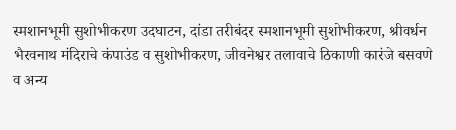स्मशानभूमी सुशोभीकरण उदघाटन, दांडा तरीबंदर स्मशानभूमी सुशोभीकरण, श्रीवर्धन भैरवनाथ मंदिराचे कंपाउंड व सुशोभीकरण, जीवनेश्वर तलावाचे ठिकाणी कारंजे बसवणे व अन्य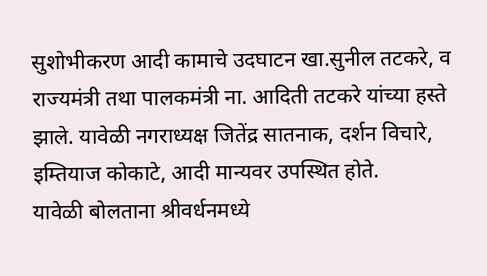सुशोभीकरण आदी कामाचे उदघाटन खा.सुनील तटकरे, व राज्यमंत्री तथा पालकमंत्री ना. आदिती तटकरे यांच्या हस्ते झाले. यावेळी नगराध्यक्ष जितेंद्र सातनाक, दर्शन विचारे, इम्तियाज कोकाटे, आदी मान्यवर उपस्थित होते.
यावेळी बोलताना श्रीवर्धनमध्ये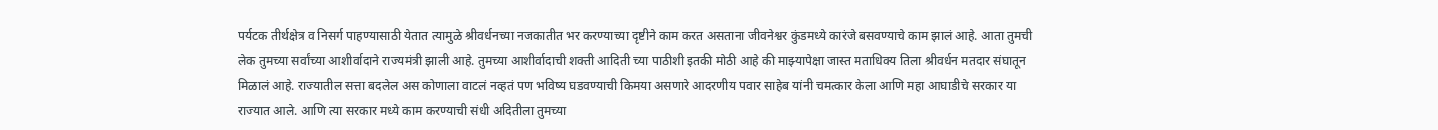पर्यटक तीर्थक्षेत्र व निसर्ग पाहण्यासाठी येतात त्यामुळे श्रीवर्धनच्या नजकातीत भर करण्याच्या दृष्टीने काम करत असताना जीवनेश्वर कुंडमध्ये कारंजे बसवण्याचे काम झालं आहे. आता तुमची लेक तुमच्या सर्वांच्या आशीर्वादाने राज्यमंत्री झाली आहे. तुमच्या आशीर्वादाची शक्ती आदिती च्या पाठीशी इतकी मोठी आहे की माझ्यापेक्षा जास्त मताधिक्य तिला श्रीवर्धन मतदार संघातून मिळालं आहे. राज्यातील सत्ता बदलेल अस कोणाला वाटलं नव्हतं पण भविष्य घडवण्याची किमया असणारे आदरणीय पवार साहेब यांनी चमत्कार केला आणि महा आघाडीचे सरकार या राज्यात आले. आणि त्या सरकार मध्ये काम करण्याची संधी अदितीला तुमच्या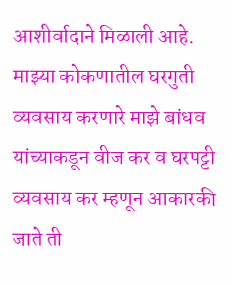आशीर्वादाने मिळाली आहे.
माझ्या कोकणातील घरगुती व्यवसाय करणारे माझे बांधव यांच्याकडून वीज कर व घरपट्टी व्यवसाय कर म्हणून आकारकी जाते ती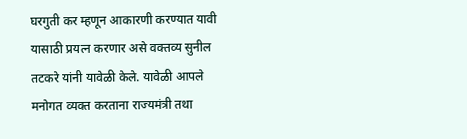घरगुती कर म्हणून आकारणी करण्यात यावी यासाठी प्रयत्न करणार असे वक्तव्य सुनील तटकरे यांनी यावेळी केले. यावेळी आपले मनोगत व्यक्त करताना राज्यमंत्री तथा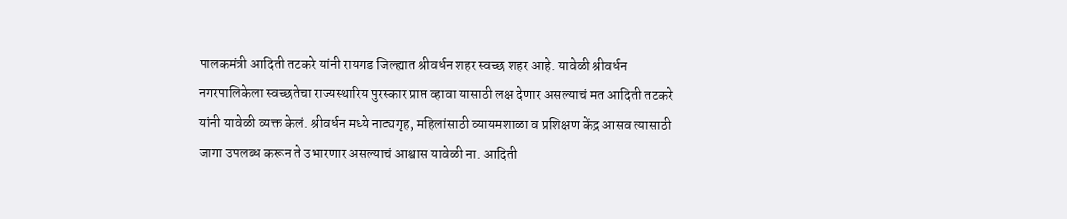पालकमंत्री आदिती तटकरे यांनी रायगड जिल्ह्यात श्रीवर्धन शहर स्वच्छ शहर आहे. यावेळी श्रीवर्धन नगरपालिकेला स्वच्छतेचा राज्यस्थारिय पुरस्कार प्राप्त व्हावा यासाठी लक्ष देणार असल्याचं मत आदिती तटकरे यांनी यावेळी व्यक्त केलं. श्रीवर्धन मध्ये नाट्यगृह, महिलांसाठी व्यायमशाळा व प्रशिक्षण केंद्र आसव त्यासाठी जागा उपलब्ध करून ते उभारणार असल्याचं आश्वास यावेळी ना. आदिती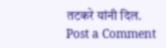तटकरे यांनी दिल.
Post a Comment